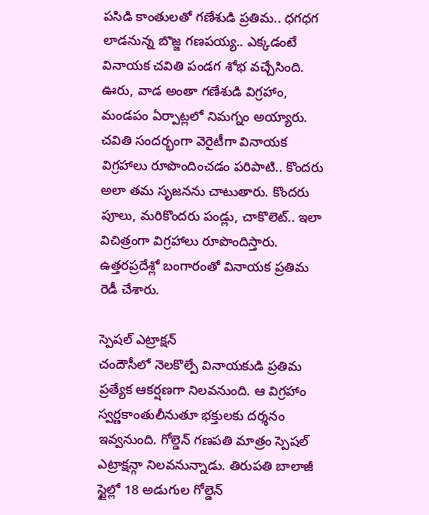పసిడి కాంతులతో గణేశుడి ప్రతిమ.. ధగధగ లాడనున్న బొజ్జ గణపయ్య.. ఎక్కడంటే
వినాయక చవితి పండగ శోభ వచ్చేసింది. ఊరు, వాడ అంతా గణేశుడి విగ్రహాం, మండపం ఏర్పాట్లలో నిమగ్నం అయ్యారు. చవితి సందర్భంగా వెరైటీగా వినాయక విగ్రహాలు రూపొందించడం పరిపాటి.. కొందరు అలా తమ సృజనను చాటుతారు. కొందరు పూలు, మరికొందరు పండ్లు, చాకొలెట్.. ఇలా విచిత్రంగా విగ్రహాలు రూపొందిస్తారు. ఉత్తరప్రదేశ్లో బంగారంతో వినాయక ప్రతిమ రెడీ చేశారు.

స్పెషల్ ఎట్రాక్షన్
చందౌసీలో నెలకొల్పే వినాయకుడి ప్రతిమ ప్రత్యేక ఆకర్షణగా నిలవనుంది. ఆ విగ్రహాం స్వర్ణకాంతులీనుతూ భక్తులకు దర్శనం ఇవ్వనుంది. గోల్డెన్ గణపతి మాత్రం స్పెషల్ ఎట్రాక్షన్గా నిలవనున్నాడు. తిరుపతి బాలాజీ స్టైల్లో 18 అడుగుల గోల్డెన్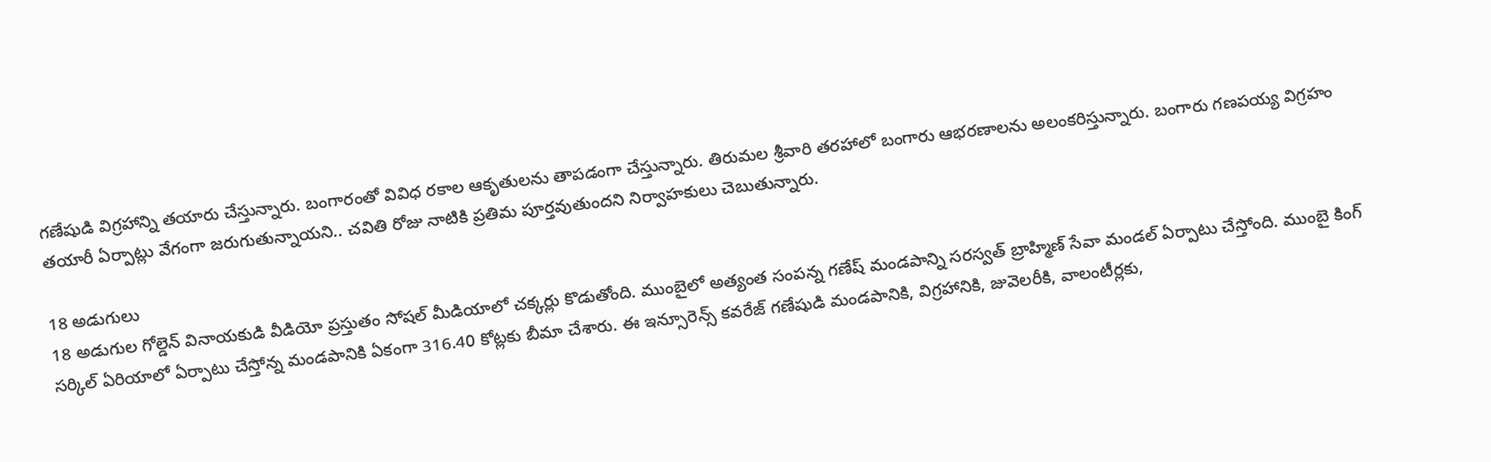గణేషుడి విగ్రహాన్ని తయారు చేస్తున్నారు. బంగారంతో వివిధ రకాల ఆకృతులను తాపడంగా చేస్తున్నారు. తిరుమల శ్రీవారి తరహాలో బంగారు ఆభరణాలను అలంకరిస్తున్నారు. బంగారు గణపయ్య విగ్రహం తయారీ ఏర్పాట్లు వేగంగా జరుగుతున్నాయని.. చవితి రోజు నాటికి ప్రతిమ పూర్తవుతుందని నిర్వాహకులు చెబుతున్నారు.

18 అడుగులు
18 అడుగుల గోల్డెన్ వినాయకుడి వీడియో ప్రస్తుతం సోషల్ మీడియాలో చక్కర్లు కొడుతోంది. ముంబైలో అత్యంత సంపన్న గణేష్ మండపాన్ని సరస్వత్ బ్రాహ్మిణ్ సేవా మండల్ ఏర్పాటు చేస్తోంది. ముంబై కింగ్ సర్కిల్ ఏరియాలో ఏర్పాటు చేస్తోన్న మండపానికి ఏకంగా 316.40 కోట్లకు బీమా చేశారు. ఈ ఇన్సూరెన్స్ కవరేజ్ గణేషుడి మండపానికి, విగ్రహానికి, జువెలరీకి, వాలంటీర్లకు,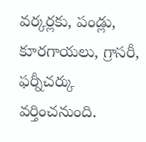వర్కర్లకు, పండ్లు, కూరగాయలు, గ్రాసరీ, ఫర్నీచర్కు వర్తించనుంది.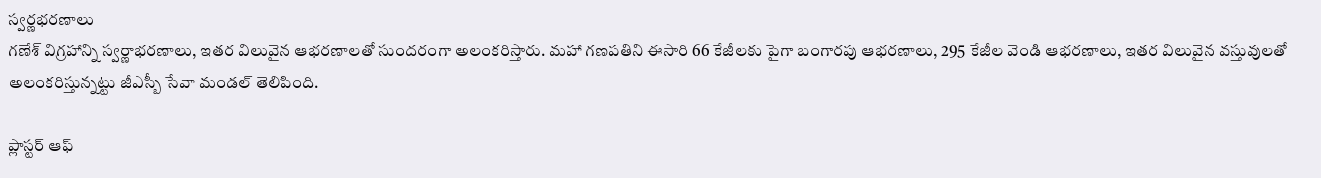స్వర్ణభరణాలు
గణేశ్ విగ్రహాన్ని స్వర్ణాభరణాలు, ఇతర విలువైన ఆభరణాలతో సుందరంగా అలంకరిస్తారు. మహా గణపతిని ఈసారి 66 కేజీలకు పైగా బంగారపు ఆభరణాలు, 295 కేజీల వెండి ఆభరణాలు, ఇతర విలువైన వస్తువులతో అలంకరిస్తున్నట్టు జీఎస్బీ సేవా మండల్ తెలిపింది.

ప్లాస్టర్ ఆఫ్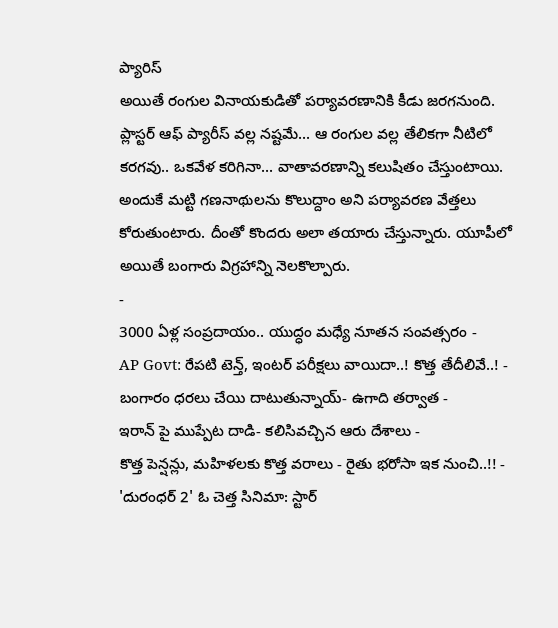ప్యారిస్
అయితే రంగుల వినాయకుడితో పర్యావరణానికి కీడు జరగనుంది. ప్లాస్టర్ ఆఫ్ ప్యారీస్ వల్ల నష్టమే... ఆ రంగుల వల్ల తేలికగా నీటిలో కరగవు.. ఒకవేళ కరిగినా... వాతావరణాన్ని కలుషితం చేస్తుంటాయి. అందుకే మట్టి గణనాథులను కొలుద్దాం అని పర్యావరణ వేత్తలు కోరుతుంటారు. దీంతో కొందరు అలా తయారు చేస్తున్నారు. యూపీలో అయితే బంగారు విగ్రహాన్ని నెలకొల్పారు.
-
3000 ఏళ్ల సంప్రదాయం.. యుద్ధం మధ్యే నూతన సంవత్సరం -
AP Govt: రేపటి టెన్త్, ఇంటర్ పరీక్షలు వాయిదా..! కొత్త తేదీలివే..! -
బంగారం ధరలు చేయి దాటుతున్నాయ్- ఉగాది తర్వాత -
ఇరాన్ పై ముప్పేట దాడి- కలిసివచ్చిన ఆరు దేశాలు -
కొత్త పెన్షన్లు, మహిళలకు కొత్త వరాలు - రైతు భరోసా ఇక నుంచి..!! -
'దురంధర్ 2' ఓ చెత్త సినిమా: స్టార్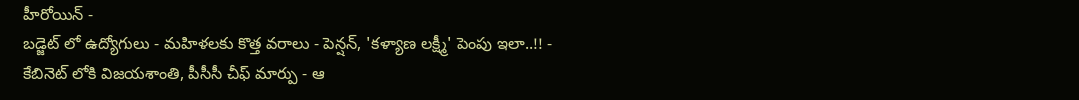హీరోయిన్ -
బడ్జెట్ లో ఉద్యోగులు - మహిళలకు కొత్త వరాలు - పెన్షన్, 'కళ్యాణ లక్ష్మీ' పెంపు ఇలా..!! -
కేబినెట్ లోకి విజయశాంతి, పీసీసీ చీఫ్ మార్పు - ఆ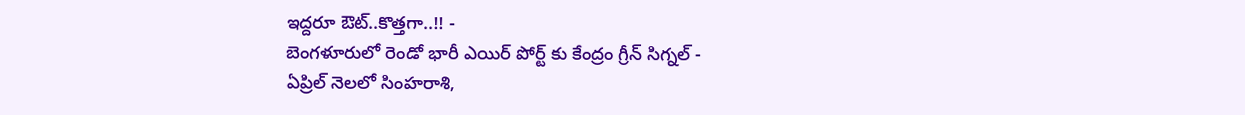ఇద్దరూ ఔట్..కొత్తగా..!! -
బెంగళూరులో రెండో భారీ ఎయిర్ పోర్ట్ కు కేంద్రం గ్రీన్ సిగ్నల్ -
ఏప్రిల్ నెలలో సింహరాశి,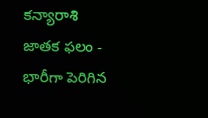కన్యారాశి జాతక ఫలం -
భారీగా పెరిగిన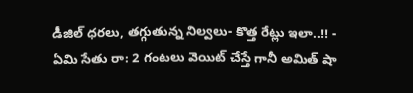డీజిల్ ధరలు, తగ్గుతున్న నిల్వలు- కొత్త రేట్లు ఇలా..!! -
ఏమి సేతు రా: 2 గంటలు వెయిట్ చేస్తే గానీ అమిత్ షా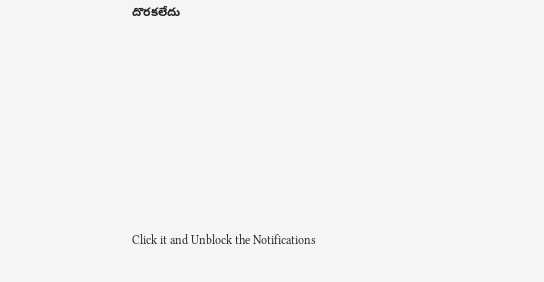దొరకలేదు












Click it and Unblock the Notifications